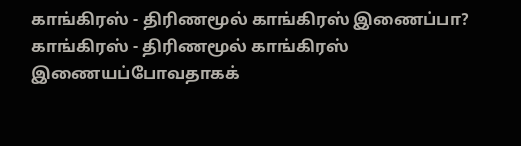காங்கிரஸ் - திரிணமூல் காங்கிரஸ் இணைப்பா?
காங்கிரஸ் - திரிணமூல் காங்கிரஸ் இணையப்போவதாகக்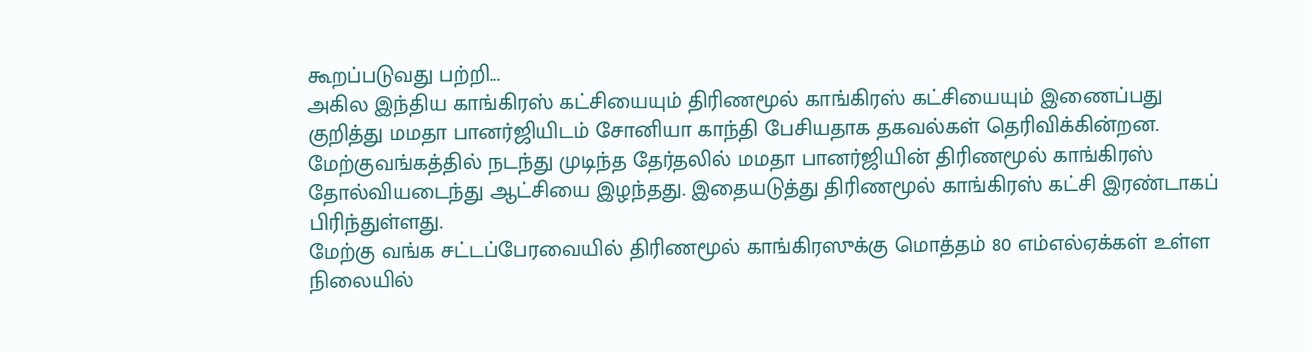கூறப்படுவது பற்றி...
அகில இந்திய காங்கிரஸ் கட்சியையும் திரிணமூல் காங்கிரஸ் கட்சியையும் இணைப்பது குறித்து மமதா பானர்ஜியிடம் சோனியா காந்தி பேசியதாக தகவல்கள் தெரிவிக்கின்றன.
மேற்குவங்கத்தில் நடந்து முடிந்த தேர்தலில் மமதா பானர்ஜியின் திரிணமூல் காங்கிரஸ் தோல்வியடைந்து ஆட்சியை இழந்தது. இதையடுத்து திரிணமூல் காங்கிரஸ் கட்சி இரண்டாகப் பிரிந்துள்ளது.
மேற்கு வங்க சட்டப்பேரவையில் திரிணமூல் காங்கிரஸுக்கு மொத்தம் 80 எம்எல்ஏக்கள் உள்ள நிலையில்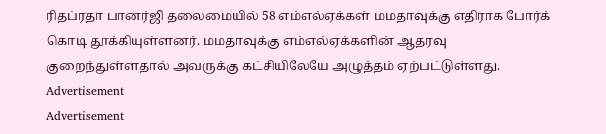ரிதப்ரதா பானர்ஜி தலைமையில் 58 எம்எல்ஏக்கள் மமதாவுக்கு எதிராக போர்க் கொடி தூக்கியுள்ளனர். மமதாவுக்கு எம்எல்ஏக்களின் ஆதரவு குறைந்துள்ளதால் அவருக்கு கட்சியிலேயே அழுத்தம் ஏற்பட்டுள்ளது.
Advertisement
Advertisement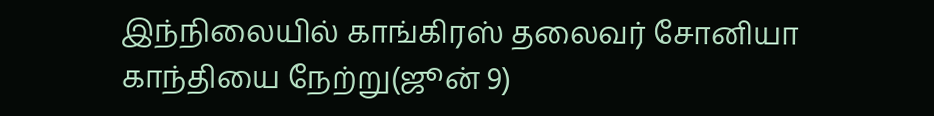இந்நிலையில் காங்கிரஸ் தலைவர் சோனியா காந்தியை நேற்று(ஜூன் 9)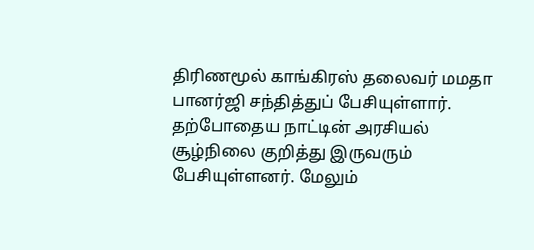திரிணமூல் காங்கிரஸ் தலைவர் மமதா பானர்ஜி சந்தித்துப் பேசியுள்ளார். தற்போதைய நாட்டின் அரசியல் சூழ்நிலை குறித்து இருவரும் பேசியுள்ளனர். மேலும்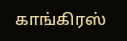காங்கிரஸ்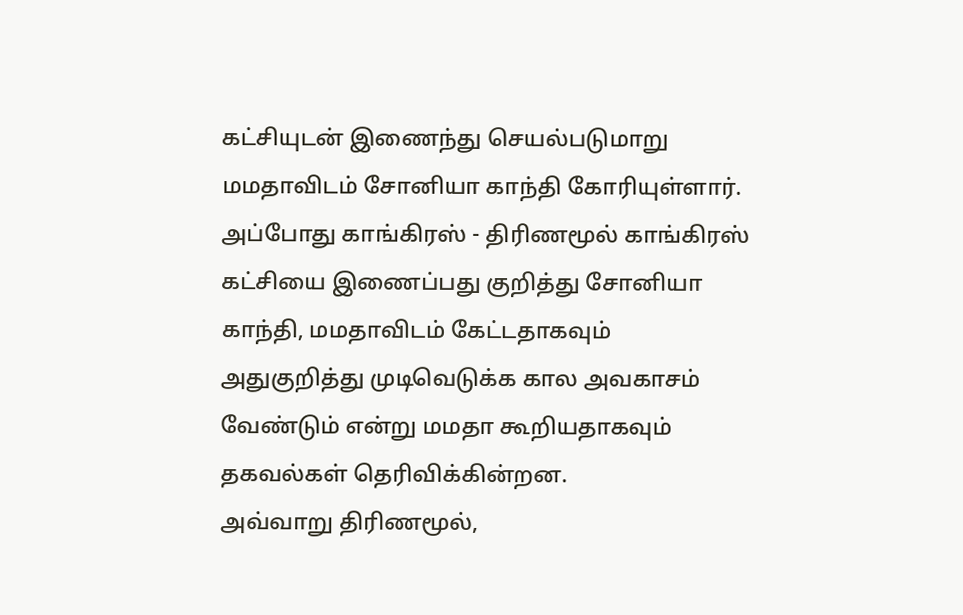கட்சியுடன் இணைந்து செயல்படுமாறு மமதாவிடம் சோனியா காந்தி கோரியுள்ளார்.
அப்போது காங்கிரஸ் - திரிணமூல் காங்கிரஸ் கட்சியை இணைப்பது குறித்து சோனியா காந்தி, மமதாவிடம் கேட்டதாகவும் அதுகுறித்து முடிவெடுக்க கால அவகாசம் வேண்டும் என்று மமதா கூறியதாகவும் தகவல்கள் தெரிவிக்கின்றன.
அவ்வாறு திரிணமூல்,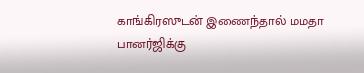காங்கிரஸுடன் இணைந்தால் மமதா பானர்ஜிக்கு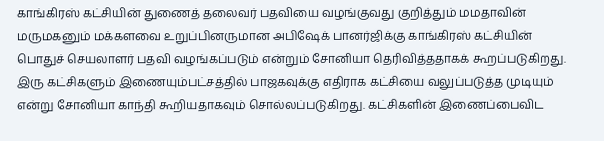காங்கிரஸ் கட்சியின் துணைத் தலைவர் பதவியை வழங்குவது குறித்தும் மமதாவின் மருமகனும் மக்களவை உறுப்பினருமான அபிஷேக் பானர்ஜிக்கு காங்கிரஸ் கட்சியின் பொதுச் செயலாளர் பதவி வழங்கப்படும் என்றும் சோனியா தெரிவித்ததாகக் கூறப்படுகிறது.
இரு கட்சிகளும் இணையும்பட்சத்தில் பாஜகவுக்கு எதிராக கட்சியை வலுப்படுத்த முடியும் என்று சோனியா காந்தி கூறியதாகவும் சொல்லப்படுகிறது. கட்சிகளின் இணைப்பைவிட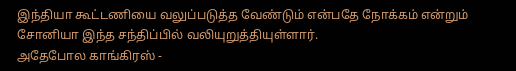இந்தியா கூட்டணியை வலுப்படுத்த வேண்டும் என்பதே நோக்கம் என்றும் சோனியா இந்த சந்திப்பில் வலியுறுத்தியுள்ளார்.
அதேபோல காங்கிரஸ் -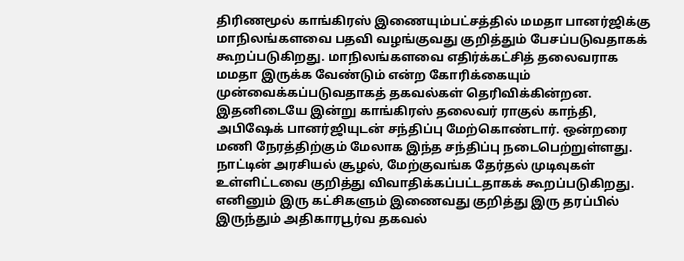திரிணமூல் காங்கிரஸ் இணையும்பட்சத்தில் மமதா பானர்ஜிக்கு மாநிலங்களவை பதவி வழங்குவது குறித்தும் பேசப்படுவதாகக் கூறப்படுகிறது. மாநிலங்களவை எதிர்க்கட்சித் தலைவராக மமதா இருக்க வேண்டும் என்ற கோரிக்கையும் முன்வைக்கப்படுவதாகத் தகவல்கள் தெரிவிக்கின்றன.
இதனிடையே இன்று காங்கிரஸ் தலைவர் ராகுல் காந்தி, அபிஷேக் பானர்ஜியுடன் சந்திப்பு மேற்கொண்டார். ஒன்றரை மணி நேரத்திற்கும் மேலாக இந்த சந்திப்பு நடைபெற்றுள்ளது. நாட்டின் அரசியல் சூழல், மேற்குவங்க தேர்தல் முடிவுகள் உள்ளிட்டவை குறித்து விவாதிக்கப்பட்டதாகக் கூறப்படுகிறது.
எனினும் இரு கட்சிகளும் இணைவது குறித்து இரு தரப்பில் இருந்தும் அதிகாரபூர்வ தகவல்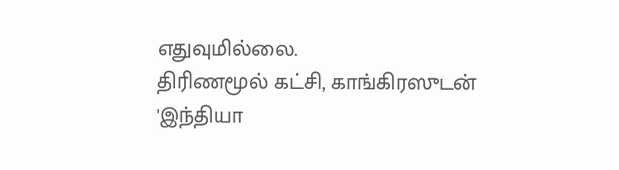எதுவுமில்லை.
திரிணமூல் கட்சி, காங்கிரஸுடன் 'இந்தியா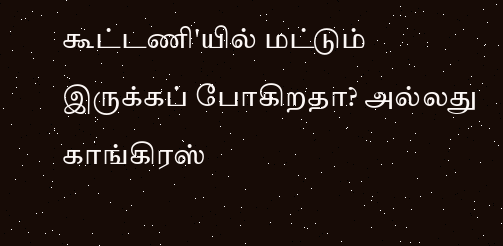கூட்டணி'யில் மட்டும் இருக்கப் போகிறதா? அல்லது காங்கிரஸ்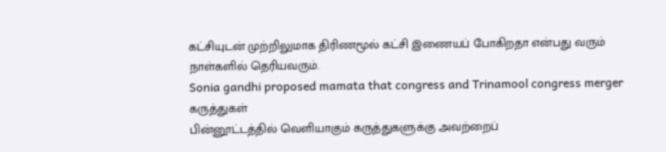கட்சியுடன் முற்றிலுமாக திரிணமூல் கட்சி இணையப் போகிறதா என்பது வரும் நாள்களில் தெரியவரும்.
Sonia gandhi proposed mamata that congress and Trinamool congress merger
கருத்துகள்
பின்னூட்டத்தில் வெளியாகும் கருத்துகளுக்கு அவற்றைப்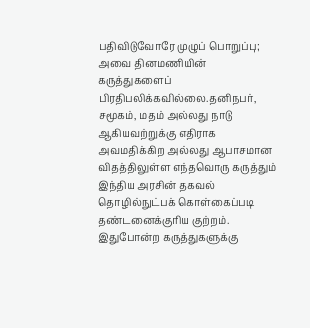பதிவிடுவோரே முழுப் பொறுப்பு; அவை தினமணியின் கருத்துகளைப் பிரதிபலிக்கவில்லை.தனிநபர், சமூகம், மதம் அல்லது நாடு ஆகியவற்றுக்கு எதிராக அவமதிக்கிற அல்லது ஆபாசமான விதத்திலுள்ள எந்தவொரு கருத்தும் இந்திய அரசின் தகவல் தொழில்நுட்பக் கொள்கைப்படி தண்டனைக்குரிய குற்றம். இதுபோன்ற கருத்துகளுக்கு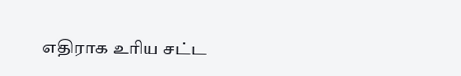எதிராக உரிய சட்ட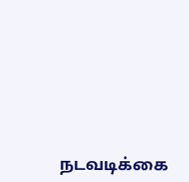நடவடிக்கை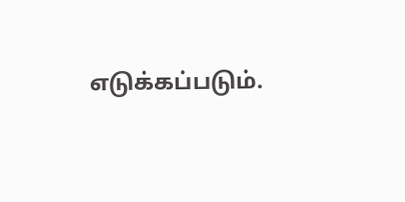எடுக்கப்படும்.